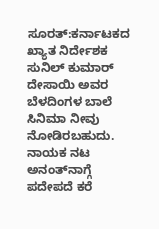ಸೂರತ್:ಕರ್ನಾಟಕದ ಖ್ಯಾತ ನಿರ್ದೇಶಕ ಸುನಿಲ್ ಕುಮಾರ್ ದೇಸಾಯಿ ಅವರ ಬೆಳದಿಂಗಳ ಬಾಲೆ ಸಿನಿಮಾ ನೀವು ನೋಡಿರಬಹುದು. ನಾಯಕ ನಟ ಅನಂತ್‌ನಾ‌ಗ್ಗೆ ಪದೇಪದೆ ಕರೆ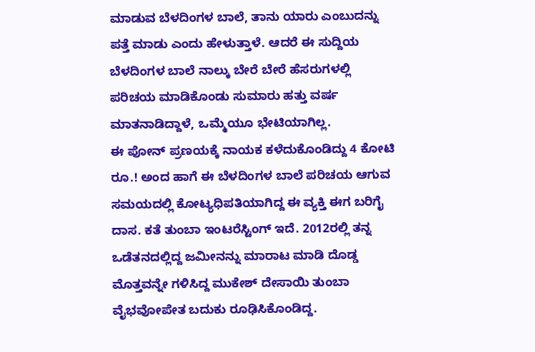ಮಾಡುವ ಬೆಳದಿಂಗಳ ಬಾಲೆ, ತಾನು ಯಾರು ಎಂಬುದನ್ನು ಪತ್ತೆ ಮಾಡು ಎಂದು ಹೇಳುತ್ತಾಳೆ. ಆದರೆ ಈ ಸುದ್ದಿಯ ಬೆಳದಿಂಗಳ ಬಾಲೆ ನಾಲ್ಕು ಬೇರೆ ಬೇರೆ ಹೆಸರುಗಳಲ್ಲಿ ಪರಿಚಯ ಮಾಡಿಕೊಂಡು ಸುಮಾರು ಹತ್ತು ವರ್ಷ ಮಾತನಾಡಿದ್ದಾಳೆ, ಒಮ್ಮೆಯೂ ಭೇಟಿಯಾಗಿಲ್ಲ.
ಈ ಪೋನ್ ಪ್ರಣಯಕ್ಕೆ ನಾಯಕ ಕಳೆದುಕೊಂಡಿದ್ದು 4 ಕೋಟಿ ರೂ.! ಅಂದ ಹಾಗೆ ಈ ಬೆಳದಿಂಗಳ ಬಾಲೆ ಪರಿಚಯ ಆಗುವ ಸಮಯದಲ್ಲಿ ಕೋಟ್ಯಧಿಪತಿಯಾಗಿದ್ದ ಈ ವ್ಯಕ್ತಿ ಈಗ ಬರಿಗೈ ದಾಸ. ಕತೆ ತುಂಬಾ ಇಂಟರೆಸ್ಟಿಂಗ್ ಇದೆ. 2012ರಲ್ಲಿ ತನ್ನ ಒಡೆತನದಲ್ಲಿದ್ದ ಜಮೀನನ್ನು ಮಾರಾಟ ಮಾಡಿ ದೊಡ್ಡ ಮೊತ್ತವನ್ನೇ ಗಳಿಸಿದ್ದ ಮುಕೇಶ್ ದೇಸಾಯಿ ತುಂಬಾ ವೈಭವೋಪೇತ ಬದುಕು ರೂಢಿಸಿಕೊಂಡಿದ್ದ.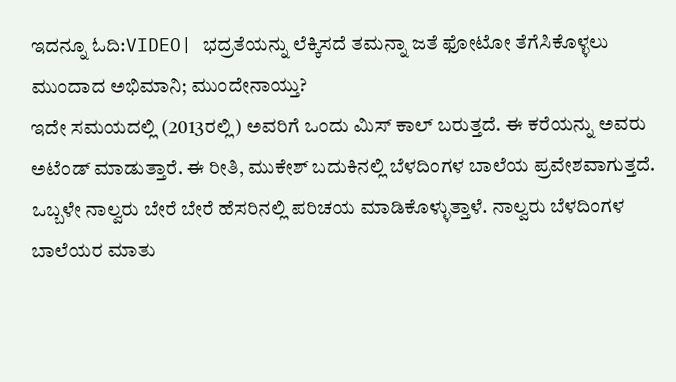ಇದನ್ನೂ ಓದಿ:VIDEO| ಭದ್ರತೆಯನ್ನು ಲೆಕ್ಕಿಸದೆ ತಮನ್ನಾ ಜತೆ ಫೋಟೋ ತೆಗೆಸಿಕೊಳ್ಳಲು ಮುಂದಾದ ಅಭಿಮಾನಿ; ಮುಂದೇನಾಯ್ತು?
ಇದೇ ಸಮಯದಲ್ಲಿ (2013ರಲ್ಲಿ) ಅವರಿಗೆ ಒಂದು ಮಿಸ್ ಕಾಲ್ ಬರುತ್ತದೆ. ಈ ಕರೆಯನ್ನು ಅವರು ಅಟೆಂಡ್ ಮಾಡುತ್ತಾರೆ. ಈ ರೀತಿ, ಮುಕೇಶ್ ಬದುಕಿನಲ್ಲಿ ಬೆಳದಿಂಗಳ ಬಾಲೆಯ ಪ್ರವೇಶವಾಗುತ್ತದೆ. ಒಬ್ಬಳೇ ನಾಲ್ವರು ಬೇರೆ ಬೇರೆ ಹೆಸರಿನಲ್ಲಿ ಪರಿಚಯ ಮಾಡಿಕೊಳ್ಳುತ್ತಾಳೆ. ನಾಲ್ವರು ಬೆಳದಿಂಗಳ ಬಾಲೆಯರ ಮಾತು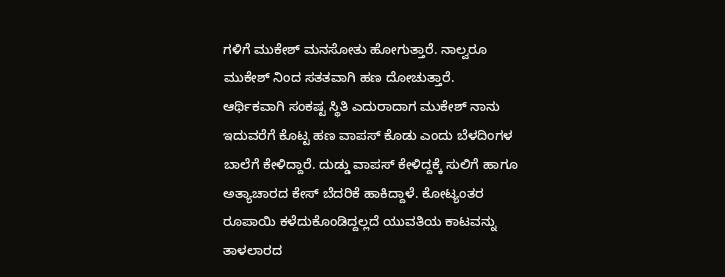ಗಳಿಗೆ ಮುಕೇಶ್ ಮನಸೋತು ಹೋಗುತ್ತಾರೆ. ನಾಲ್ವರೂ ಮುಕೇಶ್‌ ನಿಂದ ಸತತವಾಗಿ ಹಣ ದೋಚುತ್ತಾರೆ.
ಆರ್ಥಿಕವಾಗಿ ಸಂಕಷ್ಟ ಸ್ಥಿತಿ ಎದುರಾದಾಗ ಮುಕೇಶ್ ನಾನು ಇದುವರೆಗೆ ಕೊಟ್ಟ ಹಣ ವಾಪಸ್ ಕೊಡು ಎಂದು ಬೆಳದಿಂಗಳ ಬಾಲೆಗೆ ಕೇಳಿದ್ದಾರೆ. ದುಡ್ಡು ವಾಪಸ್ ಕೇಳಿದ್ದಕ್ಕೆ ಸುಲಿಗೆ ಹಾಗೂ ಅತ್ಯಾಚಾರದ ಕೇಸ್ ಬೆದರಿಕೆ ಹಾಕಿದ್ದಾಳೆ. ಕೋಟ್ಯಂತರ ರೂಪಾಯಿ ಕಳೆದುಕೊಂಡಿದ್ದಲ್ಲದೆ ಯುವತಿಯ ಕಾಟವನ್ನು ತಾಳಲಾರದ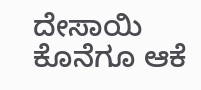ದೇಸಾಯಿ ಕೊನೆಗೂ ಆಕೆ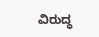ವಿರುದ್ಧ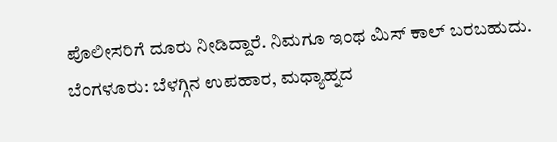ಪೊಲೀಸರಿಗೆ ದೂರು ನೀಡಿದ್ದಾರೆ. ನಿಮಗೂ ಇಂಥ ಮಿಸ್ ಕಾಲ್ ಬರಬಹುದು.
ಬೆಂಗಳೂರು: ಬೆಳಗ್ಗಿನ ಉಪಹಾರ, ಮಧ್ಯಾಹ್ನದ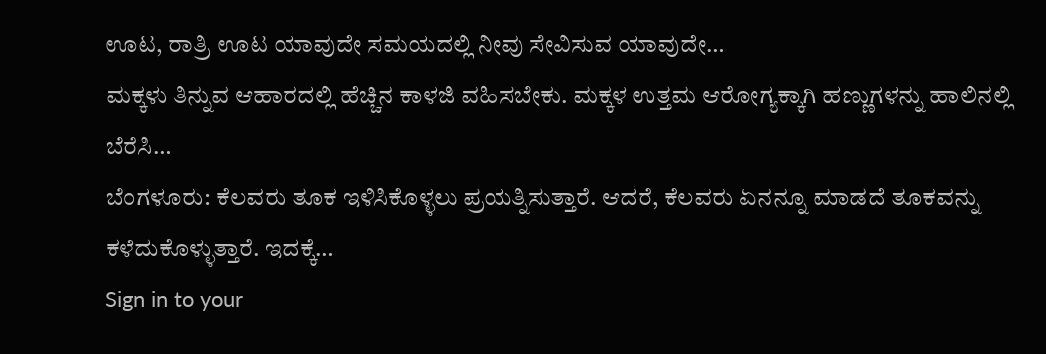ಊಟ, ರಾತ್ರಿ ಊಟ ಯಾವುದೇ ಸಮಯದಲ್ಲಿ ನೀವು ಸೇವಿಸುವ ಯಾವುದೇ…
ಮಕ್ಕಳು ತಿನ್ನುವ ಆಹಾರದಲ್ಲಿ ಹೆಚ್ಚಿನ ಕಾಳಜಿ ವಹಿಸಬೇಕು. ಮಕ್ಕಳ ಉತ್ತಮ ಆರೋಗ್ಯಕ್ಕಾಗಿ ಹಣ್ಣುಗಳನ್ನು ಹಾಲಿನಲ್ಲಿ ಬೆರೆಸಿ…
ಬೆಂಗಳೂರು: ಕೆಲವರು ತೂಕ ಇಳಿಸಿಕೊಳ್ಳಲು ಪ್ರಯತ್ನಿಸುತ್ತಾರೆ. ಆದರೆ, ಕೆಲವರು ಏನನ್ನೂ ಮಾಡದೆ ತೂಕವನ್ನು ಕಳೆದುಕೊಳ್ಳುತ್ತಾರೆ. ಇದಕ್ಕೆ…
Sign in to your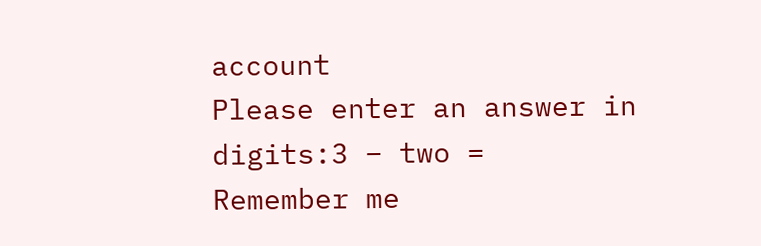account
Please enter an answer in digits:3 − two =
Remember me